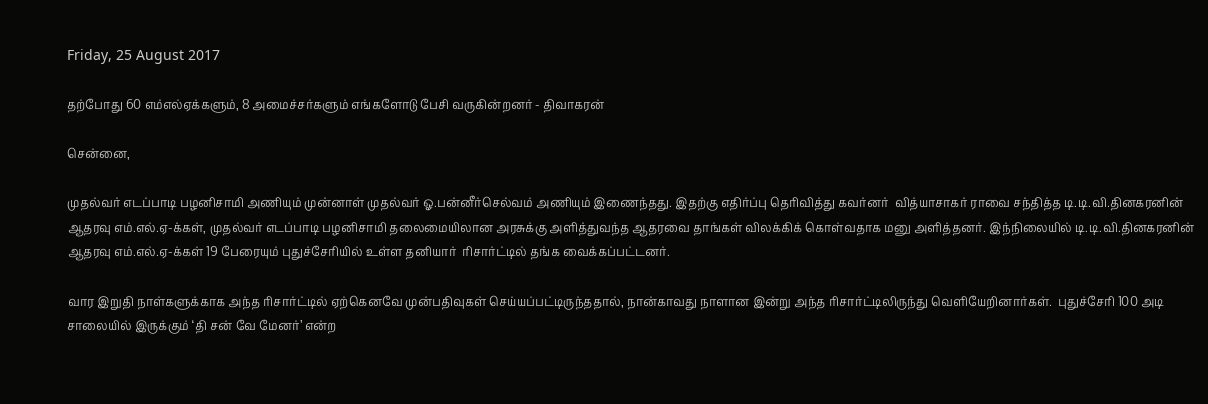Friday, 25 August 2017

தற்போது 60 எம்எல்ஏக்களும், 8 அமைச்சர்களும் எங்களோடு பேசி வருகின்றனர் - திவாகரன்

சென்னை,

முதல்வர் எடப்பாடி பழனிசாமி அணியும் முன்னாள் முதல்வர் ஓ.பன்னீர்செல்வம் அணியும் இணைந்தது. இதற்கு எதிர்ப்பு தெரிவித்து கவர்னர்  வித்யாசாகர் ராவை சந்தித்த டி.டி.வி.தினகரனின் ஆதரவு எம்.எல்.ஏ-க்கள், முதல்வர் எடப்பாடி பழனிசாமி தலைமையிலான அரசுக்கு அளித்துவந்த ஆதரவை தாங்கள் விலக்கிக் கொள்வதாக மனு அளித்தனர். இந்நிலையில் டி.டி.வி.தினகரனின் ஆதரவு எம்.எல்.ஏ-க்கள் 19 பேரையும் புதுச்சேரியில் உள்ள தனியார்  ரிசார்ட்டில் தங்க வைக்கப்பட்டனர்.

வார இறுதி நாள்களுக்காக அந்த ரிசார்ட்டில் ஏற்கெனவே முன்பதிவுகள் செய்யப்பட்டிருந்ததால், நான்காவது நாளான இன்று அந்த ரிசார்ட்டிலிருந்து வெளியேறினார்கள்.  புதுச்சேரி 100 அடி சாலையில் இருக்கும் ‘தி சன் வே மேனர்’ என்ற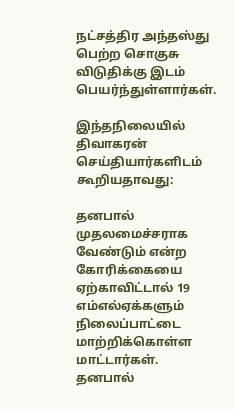நட்சத்திர அந்தஸ்து பெற்ற சொகுசு விடுதிக்கு இடம் பெயர்ந்துள்ளார்கள்.

இந்தநிலையில்  திவாகரன் செய்தியார்களிடம் கூறியதாவது:

தனபால் முதலமைச்சராக வேண்டும் என்ற கோரிக்கையை ஏற்காவிட்டால் 19 எம்எல்ஏக்களும் நிலைப்பாட்டை மாற்றிக்கொள்ள மாட்டார்கள். தனபால்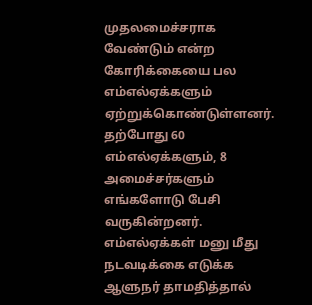முதலமைச்சராக வேண்டும் என்ற கோரிக்கையை பல எம்எல்ஏக்களும் ஏற்றுக்கொண்டுள்ளனர். தற்போது 60 எம்எல்ஏக்களும், 8 அமைச்சர்களும் எங்களோடு பேசி வருகின்றனர். எம்எல்ஏக்கள் மனு மீது நடவடிக்கை எடுக்க ஆளுநர் தாமதித்தால்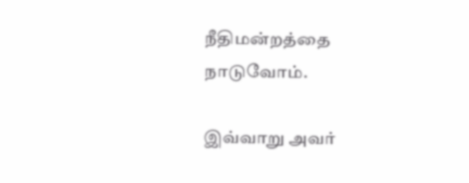நீதிமன்றத்தை நாடுவோம்.

இவ்வாறு அவர்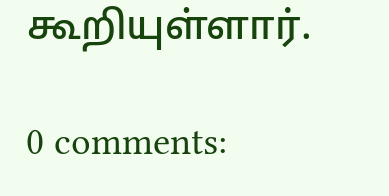கூறியுள்ளார்.

0 comments: